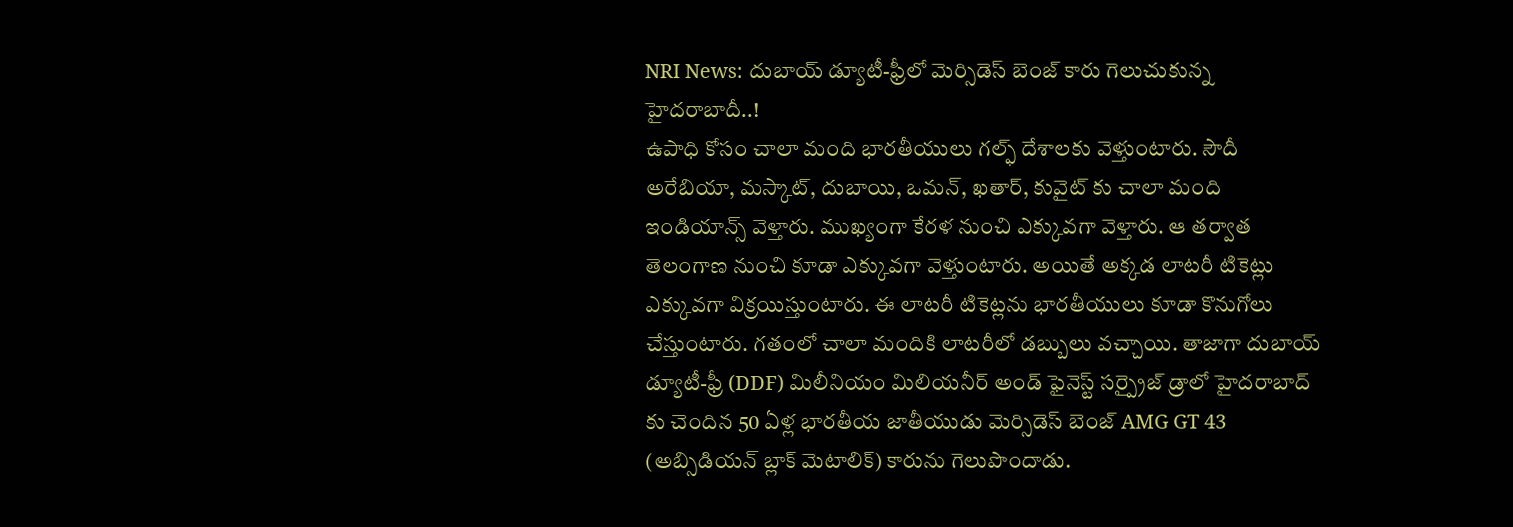NRI News: దుబాయ్ డ్యూటీ-ఫ్రీలో మెర్సిడెస్ బెంజ్ కారు గెలుచుకున్న హైదరాబాదీ..!
ఉపాధి కోసం చాలా మంది భారతీయులు గల్ఫ్ దేశాలకు వెళ్తుంటారు. సౌదీ అరేబియా, మస్కాట్, దుబాయి, ఒమన్, ఖతార్, కువైట్ కు చాలా మంది ఇండియాన్స్ వెళ్తారు. ముఖ్యంగా కేరళ నుంచి ఎక్కువగా వెళ్తారు. ఆ తర్వాత తెలంగాణ నుంచి కూడా ఎక్కువగా వెళ్తుంటారు. అయితే అక్కడ లాటరీ టికెట్లు ఎక్కువగా విక్రయిస్తుంటారు. ఈ లాటరీ టికెట్లను భారతీయులు కూడా కొనుగోలు చేస్తుంటారు. గతంలో చాలా మందికి లాటరీలో డబ్బులు వచ్చాయి. తాజాగా దుబాయ్ డ్యూటీ-ఫ్రీ (DDF) మిలీనియం మిలియనీర్ అండ్ ఫైనెస్ట్ సర్ప్రైజ్ డ్రాలో హైదరాబాద్ కు చెందిన 50 ఏళ్ల భారతీయ జాతీయుడు మెర్సిడెస్ బెంజ్ AMG GT 43 (అబ్సిడియన్ బ్లాక్ మెటాలిక్) కారును గెలుపొందాడు.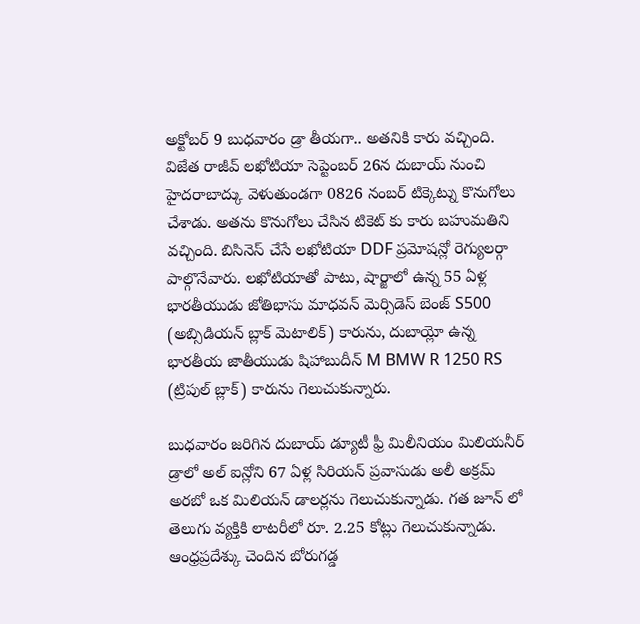అక్టోబర్ 9 బుధవారం డ్రా తీయగా.. అతనికి కారు వచ్చింది. విజేత రాజీవ్ లఖోటియా సెప్టెంబర్ 26న దుబాయ్ నుంచి హైదరాబాద్కు వెళుతుండగా 0826 నంబర్ టిక్కెట్ను కొనుగోలు చేశాడు. అతను కొనుగోలు చేసిన టికెట్ కు కారు బహుమతిని వచ్చింది. బిసినెస్ చేసే లఖోటియా DDF ప్రమోషన్లో రెగ్యులర్గా పాల్గొనేవారు. లఖోటియాతో పాటు, షార్జాలో ఉన్న 55 ఏళ్ల భారతీయుడు జోతిభాసు మాధవన్ మెర్సిడెస్ బెంజ్ S500 (అబ్సిడియన్ బ్లాక్ మెటాలిక్) కారును, దుబాయ్లో ఉన్న భారతీయ జాతీయుడు షిహాబుదీన్ M BMW R 1250 RS (ట్రిపుల్ బ్లాక్) కారును గెలుచుకున్నారు.

బుధవారం జరిగిన దుబాయ్ డ్యూటీ ఫ్రీ మిలీనియం మిలియనీర్ డ్రాలో అల్ ఐన్లోని 67 ఏళ్ల సిరియన్ ప్రవాసుడు అలీ అక్రమ్ అరబో ఒక మిలియన్ డాలర్లను గెలుచుకున్నాడు. గత జూన్ లో తెలుగు వ్యక్తికి లాటరీలో రూ. 2.25 కోట్లు గెలుచుకున్నాడు. ఆంధ్రప్రదేశ్కు చెందిన బోరుగడ్డ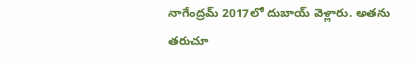నాగేంద్రమ్ 2017లో దుబాయ్ వెళ్లారు. అతను తరుచూ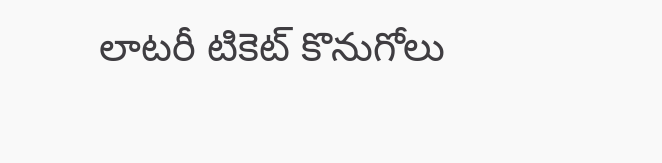లాటరీ టికెట్ కొనుగోలు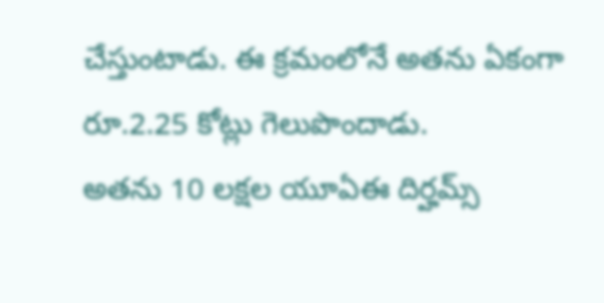చేస్తుంటాడు. ఈ క్రమంలోనే అతను ఏకంగా రూ.2.25 కోట్లు గెలుపొందాడు.
అతను 10 లక్షల యూఏఈ దిర్హమ్స్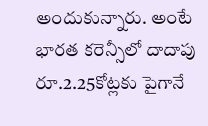అందుకున్నారు. అంటే భారత కరెన్సీలో దాదాపు రూ.2.25కోట్లకు పైగానే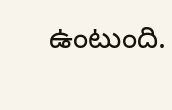ఉంటుంది.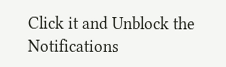Click it and Unblock the Notifications